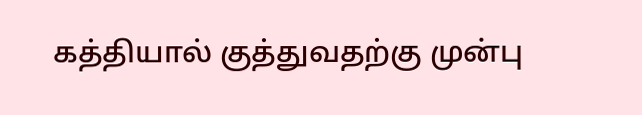கத்தியால் குத்துவதற்கு முன்பு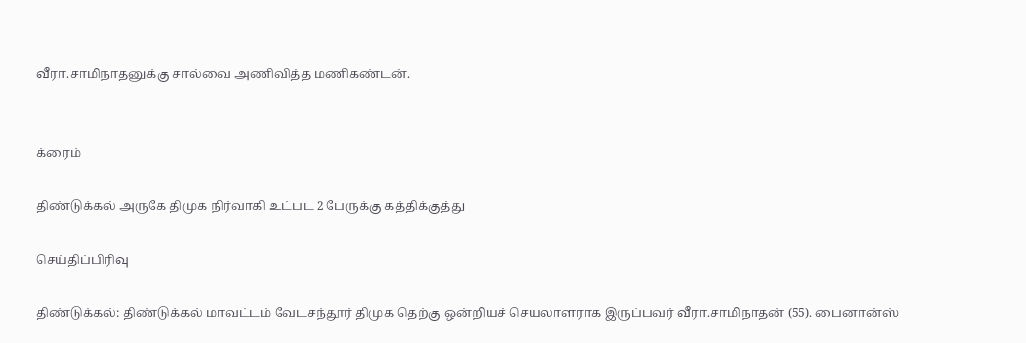வீரா.சாமிநாதனுக்கு சால்வை அணிவித்த மணிகண்டன்.


க்ரைம்

திண்டுக்கல் அருகே திமுக நிர்வாகி உட்பட 2 பேருக்கு கத்திக்குத்து

செய்திப்பிரிவு

திண்டுக்கல்: திண்டுக்கல் மாவட்டம் வேடசந்தூர் திமுக தெற்கு ஒன்றியச் செயலாளராக இருப்பவர் வீரா.சாமிநாதன் (55). பைனான்ஸ்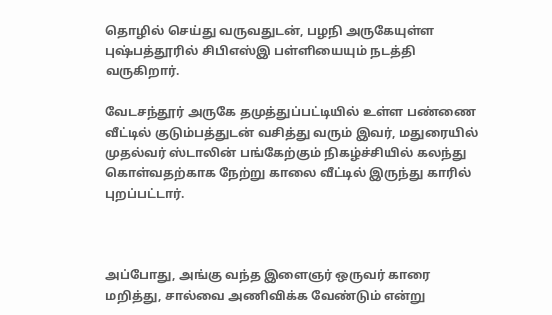தொழில் செய்து வருவதுடன், பழநி அருகேயுள்ள புஷ்பத்தூரில் சிபிஎஸ்இ பள்ளியையும் நடத்தி வருகிறார்.

வேடசந்தூர் அருகே தமுத்துப்பட்டியில் உள்ள பண்ணை வீட்டில் குடும்பத்துடன் வசித்து வரும் இவர், மதுரையில் முதல்வர் ஸ்டாலின் பங்கேற்கும் நிகழ்ச்சியில் கலந்து கொள்வதற்காக நேற்று காலை வீட்டில் இருந்து காரில் புறப்பட்டார்.



அப்போது, அங்கு வந்த இளைஞர் ஒருவர் காரை மறித்து, சால்வை அணிவிக்க வேண்டும் என்று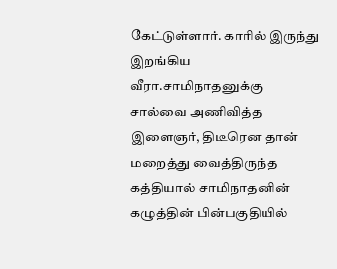கேட்டுள்ளார். காரில் இருந்து இறங்கிய வீரா.சாமிநாதனுக்கு சால்வை அணிவித்த இளைஞர், திடீரென தான் மறைத்து வைத்திருந்த கத்தியால் சாமிநாதனின் கழுத்தின் பின்பகுதியில்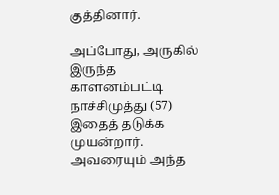குத்தினார்.

அப்போது, அருகில் இருந்த காளனம்பட்டி நாச்சிமுத்து (57) இதைத் தடுக்க முயன்றார். அவரையும் அந்த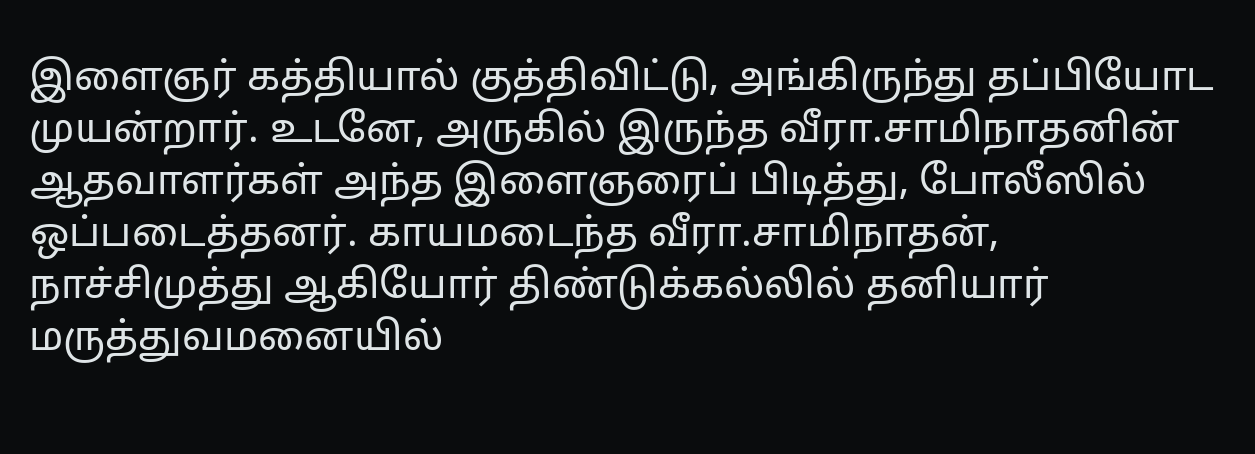இளைஞர் கத்தியால் குத்திவிட்டு, அங்கிருந்து தப்பியோட முயன்றார். உடனே, அருகில் இருந்த வீரா.சாமிநாதனின் ஆதவாளர்கள் அந்த இளைஞரைப் பிடித்து, போலீஸில் ஒப்படைத்தனர். காயமடைந்த வீரா.சாமிநாதன், நாச்சிமுத்து ஆகியோர் திண்டுக்கல்லில் தனியார் மருத்துவமனையில்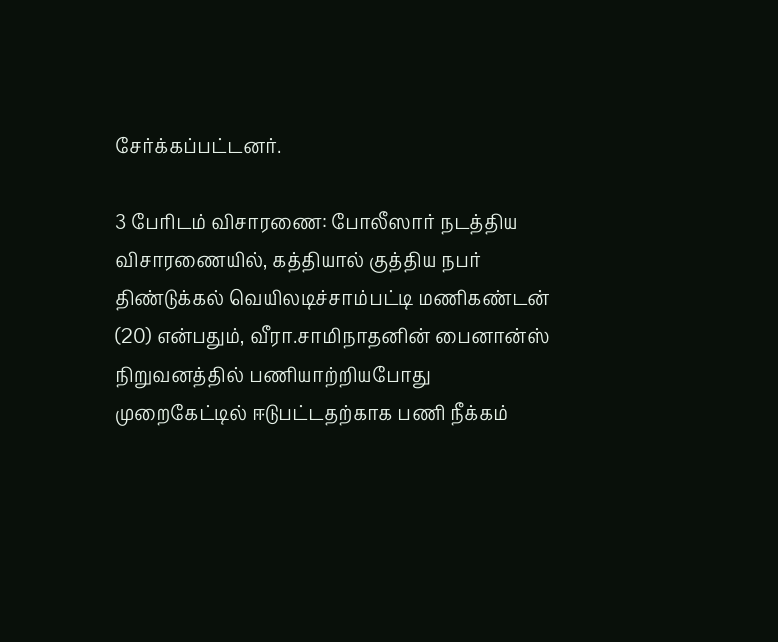சேர்க்கப்பட்டனர்.

3 பேரிடம் விசாரணை: போலீஸார் நடத்திய விசாரணையில், கத்தியால் குத்திய நபர் திண்டுக்கல் வெயிலடிச்சாம்பட்டி மணிகண்டன் (20) என்பதும், வீரா.சாமிநாதனின் பைனான்ஸ் நிறுவனத்தில் பணியாற்றியபோது முறைகேட்டில் ஈடுபட்டதற்காக பணி நீக்கம்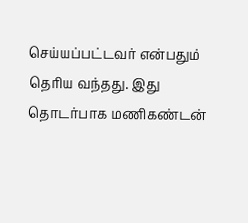செய்யப்பட்டவர் என்பதும் தெரிய வந்தது. இது தொடர்பாக மணிகண்டன்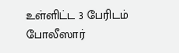உள்ளிட்ட 3 பேரிடம் போலீஸார்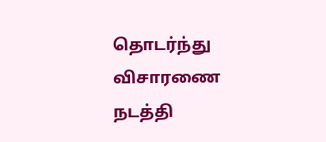தொடர்ந்து விசாரணை நடத்தி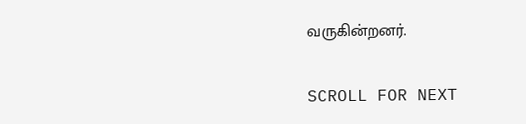வருகின்றனர்.

SCROLL FOR NEXT